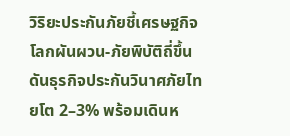วิริยะประกันภัยชี้เศรษฐกิจโลกผันผวน-ภัยพิบัติถี่ขึ้น ดันธุรกิจประกันวินาศภัยไทยโต 2–3% พร้อมเดินห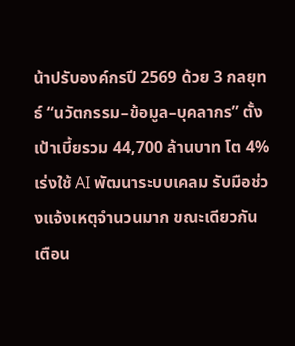น้าปรับองค์กรปี 2569 ด้วย 3 กลยุทธ์ “นวัตกรรม–ข้อมูล–บุคลากร” ตั้งเป้าเบี้ยรวม 44,700 ล้านบาท โต 4% เร่งใช้ AI พัฒนาระบบเคลม รับมือช่วงแจ้งเหตุจำนวนมาก ขณะเดียวกันเตือน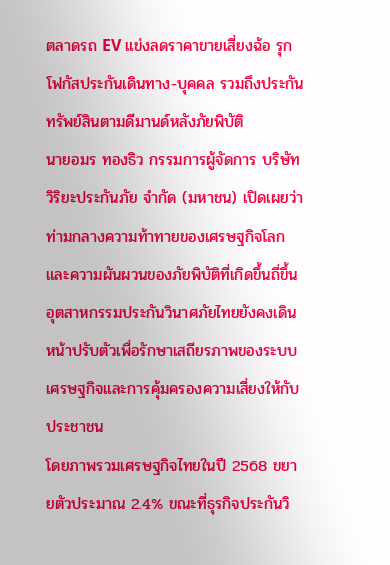ตลาดรถ EV แข่งลดราคาขายเสี่ยงฉ้อ รุกโฟกัสประกันเดินทาง-บุคคล รวมถึงประกันทรัพย์สินตามดีมานด์หลังภัยพิบัติ
นายอมร ทองธิว กรรมการผู้จัดการ บริษัท วิริยะประกันภัย จำกัด (มหาชน) เปิดเผยว่า ท่ามกลางความท้าทายของเศรษฐกิจโลกและความผันผวนของภัยพิบัติที่เกิดขึ้นถี่ขึ้น อุตสาหกรรมประกันวินาศภัยไทยยังคงเดินหน้าปรับตัวเพื่อรักษาเสถียรภาพของระบบเศรษฐกิจและการคุ้มครองความเสี่ยงให้กับประชาชน
โดยภาพรวมเศรษฐกิจไทยในปี 2568 ขยายตัวประมาณ 2.4% ขณะที่ธุรกิจประกันวิ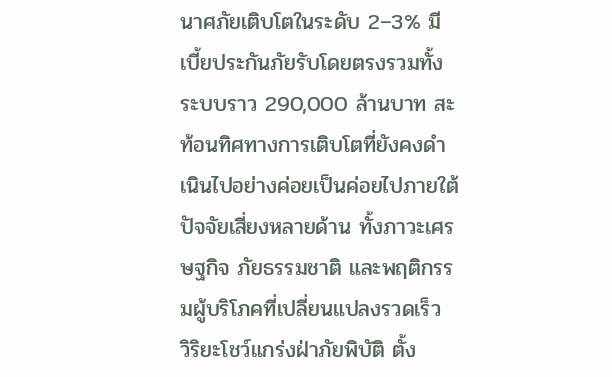นาศภัยเติบโตในระดับ 2–3% มีเบี้ยประกันภัยรับโดยตรงรวมทั้งระบบราว 290,000 ล้านบาท สะท้อนทิศทางการเติบโตที่ยังคงดำเนินไปอย่างค่อยเป็นค่อยไปภายใต้ปัจจัยเสี่ยงหลายด้าน ทั้งภาวะเศรษฐกิจ ภัยธรรมชาติ และพฤติกรรมผู้บริโภคที่เปลี่ยนแปลงรวดเร็ว
วิริยะโชว์แกร่งฝ่าภัยพิบัติ ตั้ง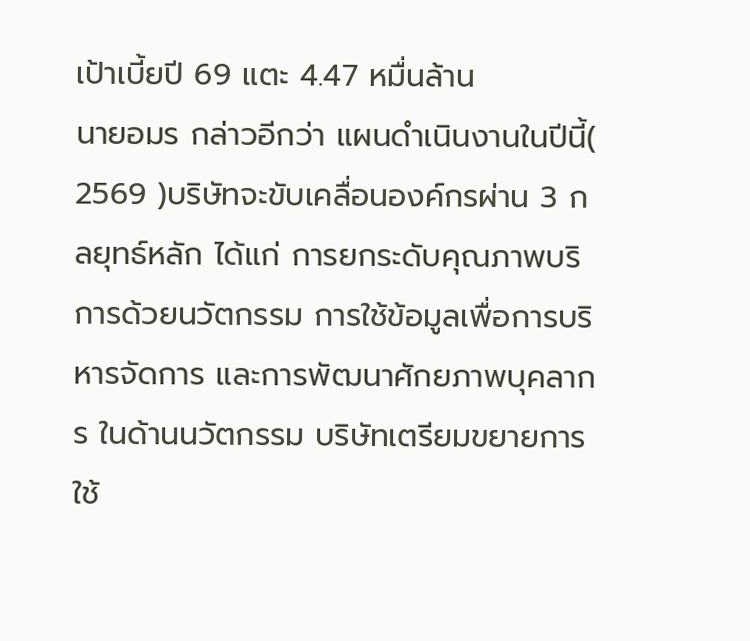เป้าเบี้ยปี 69 แตะ 4.47 หมื่นล้าน
นายอมร กล่าวอีกว่า แผนดำเนินงานในปีนี้( 2569 )บริษัทจะขับเคลื่อนองค์กรผ่าน 3 กลยุทธ์หลัก ได้แก่ การยกระดับคุณภาพบริการด้วยนวัตกรรม การใช้ข้อมูลเพื่อการบริหารจัดการ และการพัฒนาศักยภาพบุคลากร ในด้านนวัตกรรม บริษัทเตรียมขยายการใช้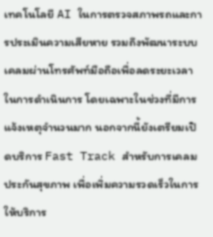เทคโนโลยี AI ในการตรวจสภาพรถและการประเมินความเสียหาย รวมถึงพัฒนาระบบเคลมผ่านโทรศัพท์มือถือเพื่อลดระยะเวลาในการดำเนินการ โดยเฉพาะในช่วงที่มีการแจ้งเหตุจำนวนมาก นอกจากนี้ยังเตรียมเปิดบริการ Fast Track สำหรับการเคลมประกันสุขภาพ เพื่อเพิ่มความรวดเร็วในการให้บริการ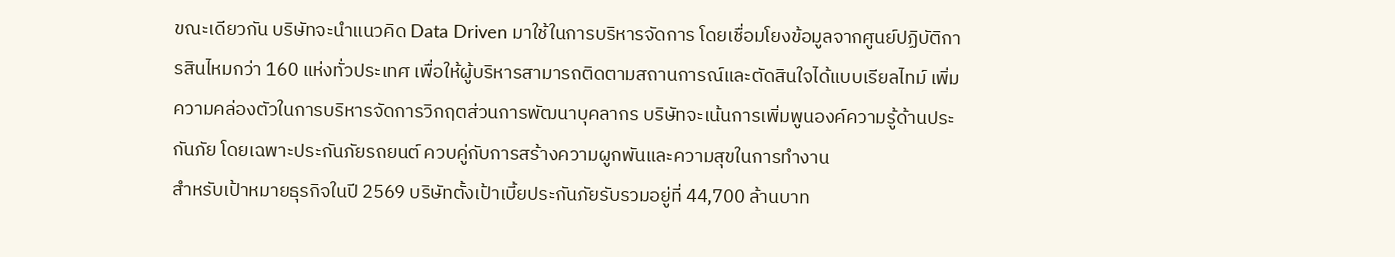ขณะเดียวกัน บริษัทจะนำแนวคิด Data Driven มาใช้ในการบริหารจัดการ โดยเชื่อมโยงข้อมูลจากศูนย์ปฏิบัติการสินไหมกว่า 160 แห่งทั่วประเทศ เพื่อให้ผู้บริหารสามารถติดตามสถานการณ์และตัดสินใจได้แบบเรียลไทม์ เพิ่มความคล่องตัวในการบริหารจัดการวิกฤตส่วนการพัฒนาบุคลากร บริษัทจะเน้นการเพิ่มพูนองค์ความรู้ด้านประกันภัย โดยเฉพาะประกันภัยรถยนต์ ควบคู่กับการสร้างความผูกพันและความสุขในการทำงาน
สำหรับเป้าหมายธุรกิจในปี 2569 บริษัทตั้งเป้าเบี้ยประกันภัยรับรวมอยู่ที่ 44,700 ล้านบาท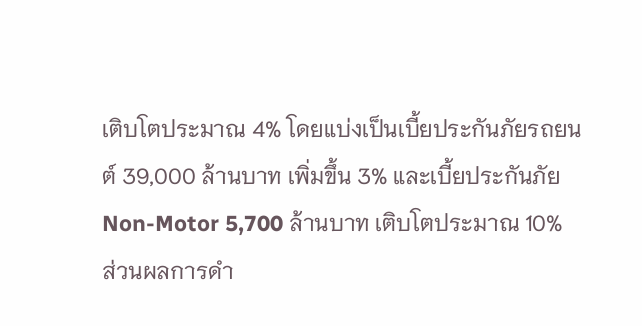เติบโตประมาณ 4% โดยแบ่งเป็นเบี้ยประกันภัยรถยนต์ 39,000 ล้านบาท เพิ่มขึ้น 3% และเบี้ยประกันภัย Non-Motor 5,700 ล้านบาท เติบโตประมาณ 10%
ส่วนผลการดำ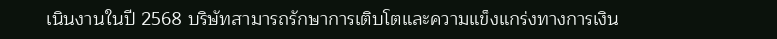เนินงานในปี 2568 บริษัทสามารถรักษาการเติบโตและความแข็งแกร่งทางการเงิน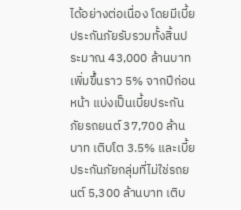ได้อย่างต่อเนื่อง โดยมีเบี้ยประกันภัยรับรวมทั้งสิ้นประมาณ 43,000 ล้านบาท เพิ่มขึ้นราว 5% จากปีก่อนหน้า แบ่งเป็นเบี้ยประกันภัยรถยนต์ 37,700 ล้านบาท เติบโต 3.5% และเบี้ยประกันภัยกลุ่มที่ไม่ใช่รถยนต์ 5,300 ล้านบาท เติบ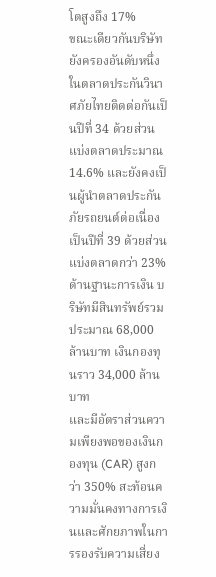โตสูงถึง 17%
ขณะเดียวกันบริษัทยังครองอันดับหนึ่งในตลาดประกันวินาศภัยไทยติดต่อกันเป็นปีที่ 34 ด้วยส่วนแบ่งตลาดประมาณ 14.6% และยังคงเป็นผู้นำตลาดประกันภัยรถยนต์ต่อเนื่องเป็นปีที่ 39 ด้วยส่วนแบ่งตลาดกว่า 23% ด้านฐานะการเงิน บริษัทมีสินทรัพย์รวมประมาณ 68,000 ล้านบาท เงินกองทุนราว 34,000 ล้านบาท
และมีอัตราส่วนความเพียงพอของเงินกองทุน (CAR) สูงกว่า 350% สะท้อนความมั่นคงทางการเงินและศักยภาพในการรองรับความเสี่ยง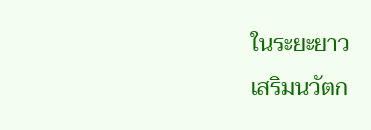ในระยะยาว
เสริมนวัตก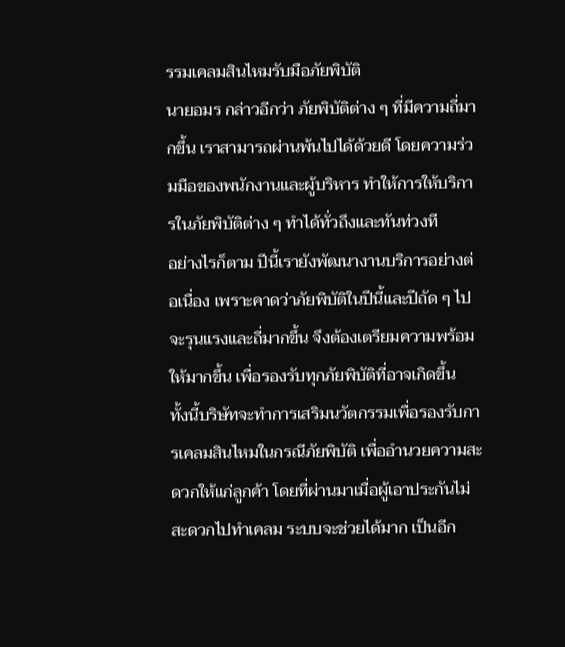รรมเคลมสินไหมรับมือภัยพิบัติ
นายอมร กล่าวอีกว่า ภัยพิบัติต่าง ๆ ที่มีความถี่มากขึ้น เราสามารถผ่านพ้นไปได้ด้วยดี โดยความร่วมมือของพนักงานและผู้บริหาร ทำให้การให้บริการในภัยพิบัติต่าง ๆ ทำได้ทั่วถึงและทันท่วงที
อย่างไรก็ตาม ปีนี้เรายังพัฒนางานบริการอย่างต่อเนื่อง เพราะคาดว่าภัยพิบัติในปีนี้และปีถัด ๆ ไปจะรุนแรงและถี่มากขึ้น จึงต้องเตรียมความพร้อมให้มากขึ้น เพื่อรองรับทุกภัยพิบัติที่อาจเกิดขึ้น
ทั้งนี้บริษัทจะทำการเสริมนวัตกรรมเพื่อรองรับการเคลมสินไหมในกรณีภัยพิบัติ เพื่ออำนวยความสะดวกให้แก่ลูกค้า โดยที่ผ่านมาเมื่อผู้เอาประกันไม่สะดวกไปทำเคลม ระบบจะช่วยได้มาก เป็นอีก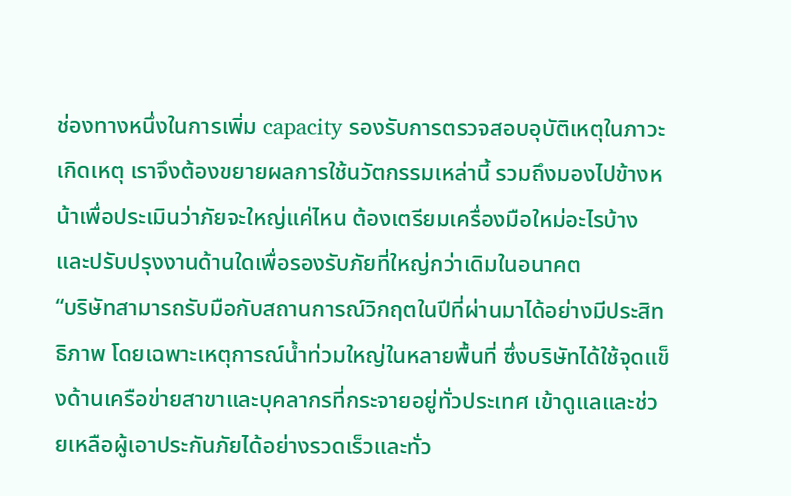ช่องทางหนึ่งในการเพิ่ม capacity รองรับการตรวจสอบอุบัติเหตุในภาวะเกิดเหตุ เราจึงต้องขยายผลการใช้นวัตกรรมเหล่านี้ รวมถึงมองไปข้างหน้าเพื่อประเมินว่าภัยจะใหญ่แค่ไหน ต้องเตรียมเครื่องมือใหม่อะไรบ้าง และปรับปรุงงานด้านใดเพื่อรองรับภัยที่ใหญ่กว่าเดิมในอนาคต
“บริษัทสามารถรับมือกับสถานการณ์วิกฤตในปีที่ผ่านมาได้อย่างมีประสิทธิภาพ โดยเฉพาะเหตุการณ์น้ำท่วมใหญ่ในหลายพื้นที่ ซึ่งบริษัทได้ใช้จุดแข็งด้านเครือข่ายสาขาและบุคลากรที่กระจายอยู่ทั่วประเทศ เข้าดูแลและช่วยเหลือผู้เอาประกันภัยได้อย่างรวดเร็วและทั่ว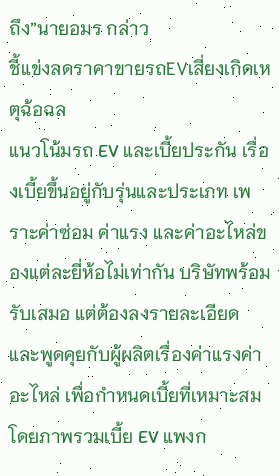ถึง”นายอมร กล่าว
ชี้แข่งลดราคาขายรถEVเสี่ยงเกิดเหตุฉ้อฉล
แนวโน้มรถ EV และเบี้ยประกัน เรื่องเบี้ยขึ้นอยู่กับรุ่นและประเภท เพราะค่าซ่อม ค่าแรง และค่าอะไหล่ของแต่ละยี่ห้อไม่เท่ากัน บริษัทพร้อมรับเสมอ แต่ต้องลงรายละเอียด และพูดคุยกับผู้ผลิตเรื่องค่าแรงค่าอะไหล่ เพื่อกำหนดเบี้ยที่เหมาะสม โดยภาพรวมเบี้ย EV แพงก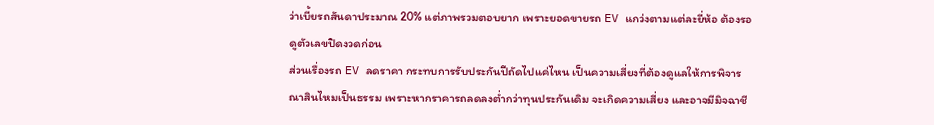ว่าเบี้ยรถสันดาประมาณ 20% แต่ภาพรวมตอบยาก เพราะยอดขายรถ EV แกว่งตามแต่ละยี่ห้อ ต้องรอดูตัวเลขปิดงวดก่อน
ส่วนเรื่องรถ EV ลดราคา กระทบการรับประกันปีถัดไปแค่ไหน เป็นความเสี่ยงที่ต้องดูแลให้การพิจารณาสินไหมเป็นธรรม เพราะหากราคารถลดลงต่ำกว่าทุนประกันเดิม จะเกิดความเสี่ยง และอาจมีมิจฉาชี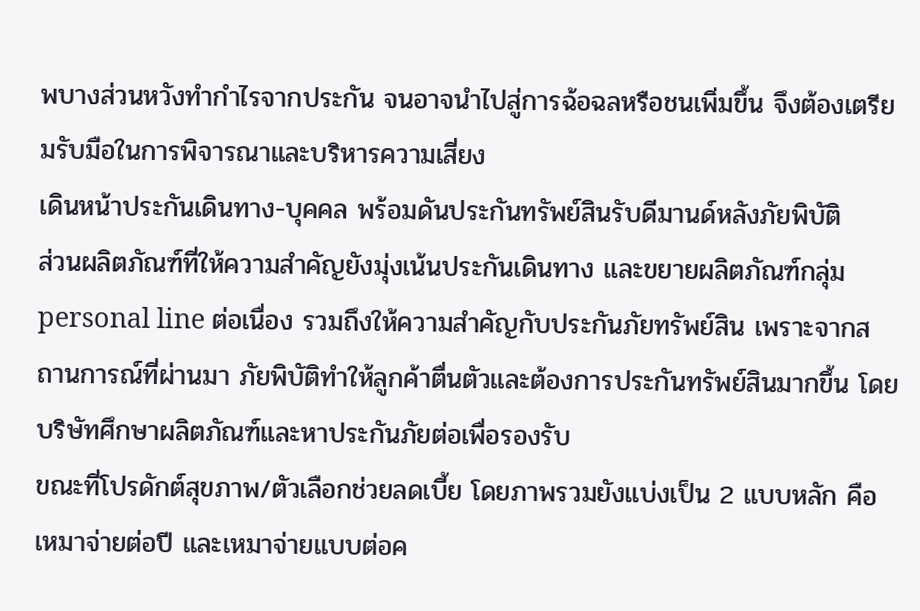พบางส่วนหวังทำกำไรจากประกัน จนอาจนำไปสู่การฉ้อฉลหรือชนเพิ่มขึ้น จึงต้องเตรียมรับมือในการพิจารณาและบริหารความเสี่ยง
เดินหน้าประกันเดินทาง-บุคคล พร้อมดันประกันทรัพย์สินรับดีมานด์หลังภัยพิบัติ
ส่วนผลิตภัณฑ์ที่ให้ความสำคัญยังมุ่งเน้นประกันเดินทาง และขยายผลิตภัณฑ์กลุ่ม personal line ต่อเนื่อง รวมถึงให้ความสำคัญกับประกันภัยทรัพย์สิน เพราะจากสถานการณ์ที่ผ่านมา ภัยพิบัติทำให้ลูกค้าตื่นตัวและต้องการประกันทรัพย์สินมากขึ้น โดยบริษัทศึกษาผลิตภัณฑ์และหาประกันภัยต่อเพื่อรองรับ
ขณะที่โปรดักต์สุขภาพ/ตัวเลือกช่วยลดเบี้ย โดยภาพรวมยังแบ่งเป็น 2 แบบหลัก คือ เหมาจ่ายต่อปี และเหมาจ่ายแบบต่อค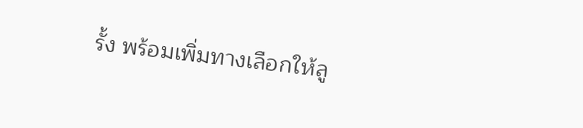รั้ง พร้อมเพิ่มทางเลือกให้ลู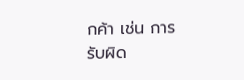กค้า เช่น การรับผิด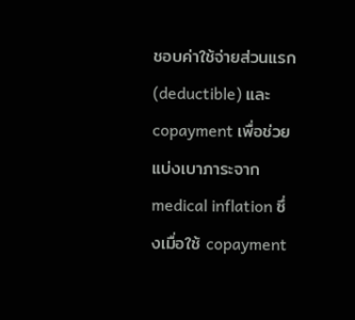ชอบค่าใช้จ่ายส่วนแรก (deductible) และ copayment เพื่อช่วยแบ่งเบาภาระจาก medical inflation ซึ่งเมื่อใช้ copayment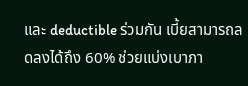และ deductible ร่วมกัน เบี้ยสามารถลดลงได้ถึง 60% ช่วยแบ่งเบาภา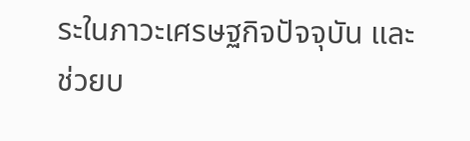ระในภาวะเศรษฐกิจปัจจุบัน และช่วยบ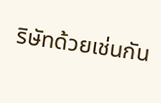ริษัทด้วยเช่นกัน